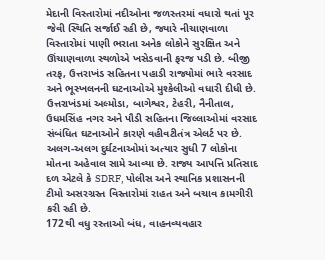મેદાની વિસ્તારોમાં નદીઓના જળસ્તરમાં વધારો થતાં પૂર જેવી સ્થિતિ સર્જાઈ રહી છે, જ્યારે નીચાણવાળા વિસ્તારોમાં પાણી ભરાતા અનેક લોકોને સુરક્ષિત અને ઊંચાણવાળા સ્થળોએ ખસેડવાની ફરજ પડી છે. બીજી તરફ, ઉત્તરાખંડ સહિતના પહાડી રાજ્યોમાં ભારે વરસાદ અને ભૂસ્ખલનની ઘટનાઓએ મુશ્કેલીઓ વધારી દીધી છે.
ઉત્તરાખંડમાં અલ્મોડા, બાગેશ્વર, ટેહરી, નૈનીતાલ, ઉધમસિંહ નગર અને પૌડી સહિતના જિલ્લાઓમાં વરસાદ સંબંધિત ઘટનાઓને કારણે વહીવટીતંત્ર એલર્ટ પર છે. અલગ-અલગ દુર્ઘટનાઓમાં અત્યાર સુધી 7 લોકોના મોતના અહેવાલ સામે આવ્યા છે. રાજ્ય આપત્તિ પ્રતિસાદ દળ એટલે કે SDRF, પોલીસ અને સ્થાનિક પ્રશાસનની ટીમો અસરગ્રસ્ત વિસ્તારોમાં રાહત અને બચાવ કામગીરી કરી રહી છે.
172થી વધુ રસ્તાઓ બંધ, વાહનવ્યવહાર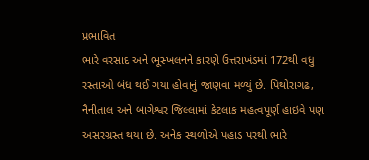પ્રભાવિત
ભારે વરસાદ અને ભૂસ્ખલનને કારણે ઉત્તરાખંડમાં 172થી વધુ રસ્તાઓ બંધ થઈ ગયા હોવાનું જાણવા મળ્યું છે. પિથોરાગઢ, નૈનીતાલ અને બાગેશ્વર જિલ્લામાં કેટલાક મહત્વપૂર્ણ હાઇવે પણ અસરગ્રસ્ત થયા છે. અનેક સ્થળોએ પહાડ પરથી ભારે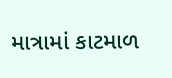માત્રામાં કાટમાળ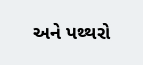અને પથ્થરો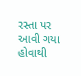રસ્તા પર આવી ગયા હોવાથી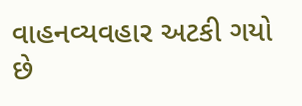વાહનવ્યવહાર અટકી ગયો છે